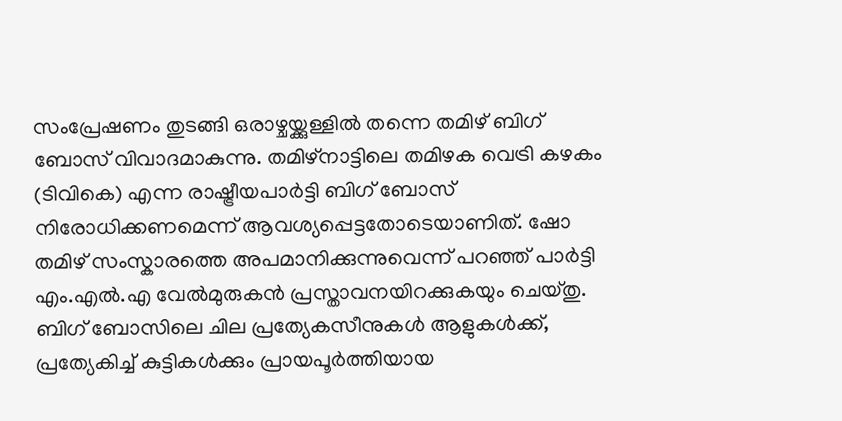സംപ്രേഷണം തുടങ്ങി ഒരാഴ്ചയ്ക്കുള്ളിൽ തന്നെ തമിഴ് ബിഗ് ബോസ് വിവാദമാകുന്നു. തമിഴ്നാട്ടിലെ തമിഴക വെട്രി കഴകം (ടിവികെ) എന്ന രാഷ്ട്രീയപാർട്ടി ബിഗ് ബോസ് നിരോധിക്കണമെന്ന് ആവശ്യപ്പെട്ടതോടെയാണിത്. ഷോ തമിഴ് സംസ്കാരത്തെ അപമാനിക്കുന്നുവെന്ന് പറഞ്ഞ് പാർട്ടി എം.എൽ.എ വേൽമുരുകൻ പ്രസ്താവനയിറക്കുകയും ചെയ്തു.
ബിഗ് ബോസിലെ ചില പ്രത്യേകസീനുകൾ ആളുകൾക്ക്, പ്രത്യേകിച്ച് കുട്ടികൾക്കും പ്രായപൂർത്തിയായ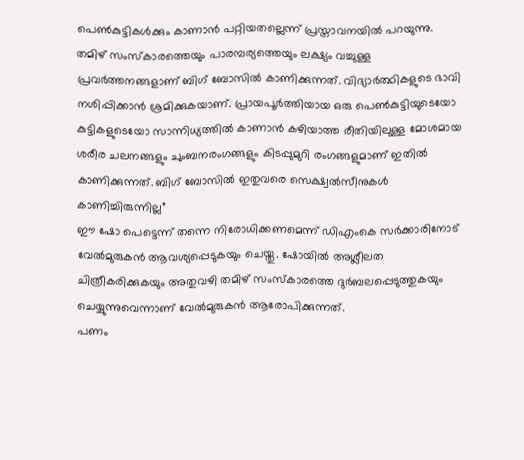പെൺകുട്ടികൾക്കും കാണാൻ പറ്റിയതല്ലെന്ന് പ്രസ്താവനയിൽ പറയുന്നു.
തമിഴ് സംസ്കാരത്തെയും പാരമ്പര്യത്തെയും ലക്ഷ്യം വച്ചുള്ള പ്രവർത്തനങ്ങളാണ് ബിഗ് ബോസിൽ കാണിക്കുന്നത്. വിദ്യാർത്ഥികളുടെ ഭാവി നശിപ്പിക്കാൻ ശ്രമിക്കുകയാണ്. പ്രായപൂർത്തിയായ ഒരു പെൺകുട്ടിയുടെയോ കുട്ടികളുടെയോ സാന്നിധ്യത്തിൽ കാണാൻ കഴിയാത്ത രീതിയിലുള്ള മോശമായ ശരീര ചലനങ്ങളും ചുംബനരംഗങ്ങളും കിടപ്പുമുറി രംഗങ്ങളുമാണ് ഇതിൽ കാണിക്കുന്നത്. ബിഗ് ബോസിൽ ഇതുവരെ സെക്ഷ്വൽസീനുകൾ കാണിച്ചിരുന്നില്ല”
ഈ ഷോ പെട്ടെന്ന് തന്നെ നിരോധിക്കണമെന്ന് ഡിഎംകെ സർക്കാരിനോട് വേൽമുരുകൻ ആവശ്യപ്പെടുകയും ചെയ്തു. ഷോയിൽ അശ്ലീലത ചിത്രീകരിക്കുകയും അതുവഴി തമിഴ് സംസ്കാരത്തെ ദുർബലപ്പെടുത്തുകയും ചെയ്യുന്നുവെന്നാണ് വേൽമുരുകൻ ആരോപിക്കുന്നത്.
പണം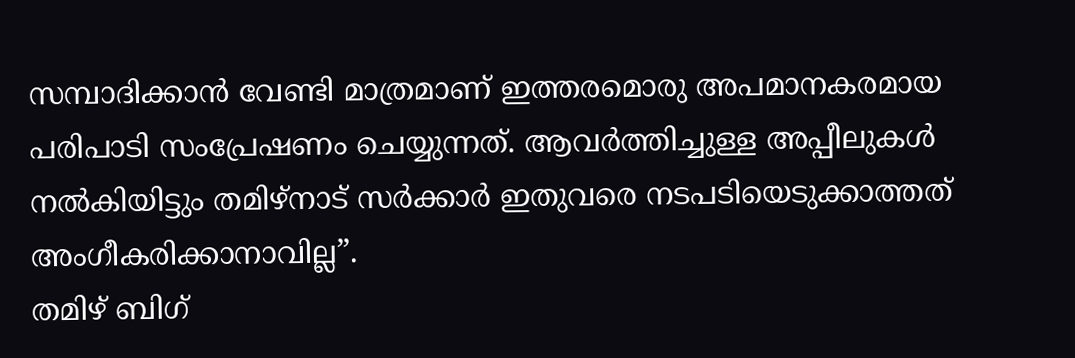സമ്പാദിക്കാൻ വേണ്ടി മാത്രമാണ് ഇത്തരമൊരു അപമാനകരമായ പരിപാടി സംപ്രേഷണം ചെയ്യുന്നത്. ആവർത്തിച്ചുള്ള അപ്പീലുകൾ നൽകിയിട്ടും തമിഴ്നാട് സർക്കാർ ഇതുവരെ നടപടിയെടുക്കാത്തത് അംഗീകരിക്കാനാവില്ല”.
തമിഴ് ബിഗ്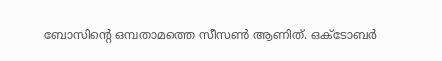ബോസിന്റെ ഒമ്പതാമത്തെ സീസൺ ആണിത്. ഒക്ടോബർ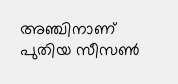അഞ്ചിനാണ് പുതിയ സീസൺ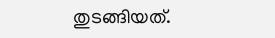തുടങ്ങിയത്.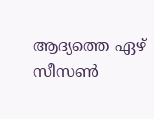ആദ്യത്തെ ഏഴ് സീസൺ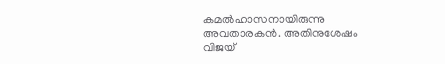കമൽഹാസനായിരുന്നു അവതാരകൻ. അതിനുശേഷം വിജയ്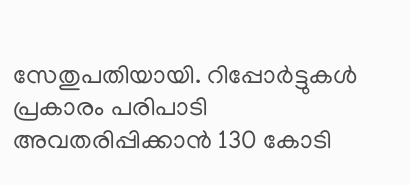സേതുപതിയായി. റിപ്പോർട്ടുകൾ പ്രകാരം പരിപാടി അവതരിപ്പിക്കാൻ 130 കോടി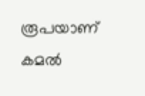രൂപയാണ് കമൽ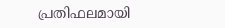പ്രതിഫലമായി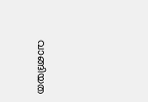വാങ്ങിയത